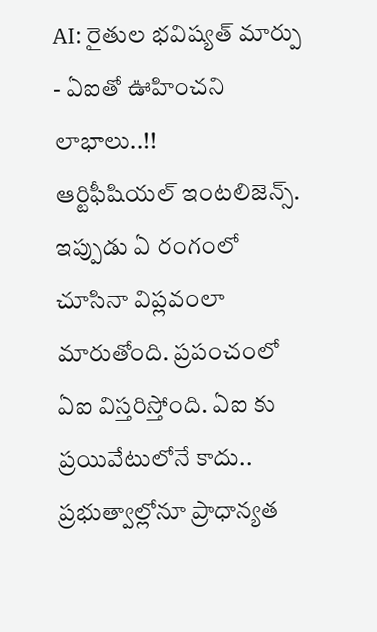AI: రైతుల భవిష్యత్ మార్పు - ఏఐతో ఊహించని లాభాలు..!!
ఆర్టిఫీషియల్ ఇంటలిజెన్స్. ఇప్పుడు ఏ రంగంలో చూసినా విప్లవంలా మారుతోంది. ప్రపంచంలో ఏఐ విస్తరిస్తోంది. ఏఐ కు ప్రయివేటులోనే కాదు.. ప్రభుత్వాల్లోనూ ప్రాధాన్యత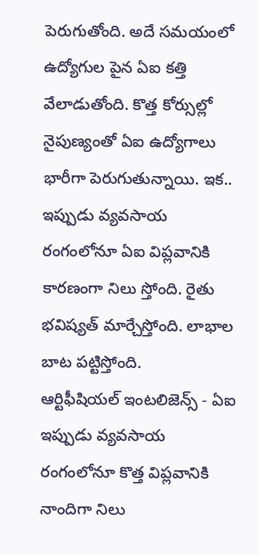పెరుగుతోంది. అదే సమయంలో ఉద్యోగుల పైన ఏఐ కత్తి వేలాడుతోంది. కొత్త కోర్సుల్లో నైపుణ్యంతో ఏఐ ఉద్యోగాలు భారీగా పెరుగుతున్నాయి. ఇక.. ఇప్పుడు వ్యవసాయ రంగంలోనూ ఏఐ విప్లవానికి కారణంగా నిలు స్తోంది. రైతు భవిష్యత్ మార్చేస్తోంది. లాభాల బాట పట్టిస్తోంది.
ఆర్టిఫీషియల్ ఇంటలిజెన్స్ - ఏఐ ఇప్పుడు వ్యవసాయ రంగంలోనూ కొత్త విప్లవానికి నాందిగా నిలు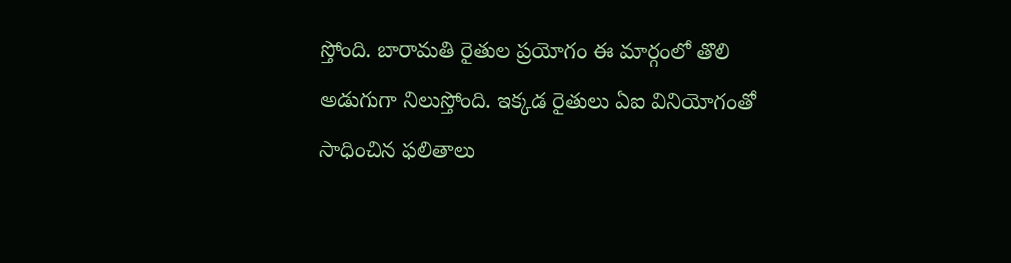స్తోంది. బారామతి రైతుల ప్రయోగం ఈ మార్గంలో తొలి అడుగుగా నిలుస్తోంది. ఇక్కడ రైతులు ఏఐ వినియోగంతో సాధించిన ఫలితాలు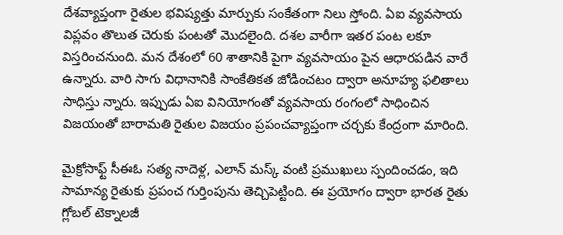దేశవ్యాప్తంగా రైతుల భవిష్యత్తు మార్పుకు సంకేతంగా నిలు స్తోంది. ఏఐ వ్యవసాయ విప్లవం తొలుత చెరుకు పంటతో మొదలైంది. దశల వారీగా ఇతర పంట లకూ విస్తరించనుంది. మన దేశంలో 60 శాతానికి పైగా వ్యవసాయం పైన ఆధారపడిన వారే ఉన్నారు. వారి సాగు విధానానికి సాంకేతికత జోడించటం ద్వారా అనూహ్య ఫలితాలు సాధిస్తు న్నారు. ఇప్పుడు ఏఐ వినియోగంతో వ్యవసాయ రంగంలో సాధించిన విజయంతో బారామతి రైతుల విజయం ప్రపంచవ్యాప్తంగా చర్చకు కేంద్రంగా మారింది.

మైక్రోసాఫ్ట్ సీఈఓ సత్య నాదెళ్ల, ఎలాన్ మస్క్ వంటి ప్రముఖులు స్పందించడం, ఇది సామాన్య రైతుకు ప్రపంచ గుర్తింపును తెచ్చిపెట్టింది. ఈ ప్రయోగం ద్వారా భారత రైతు గ్లోబల్ టెక్నాలజీ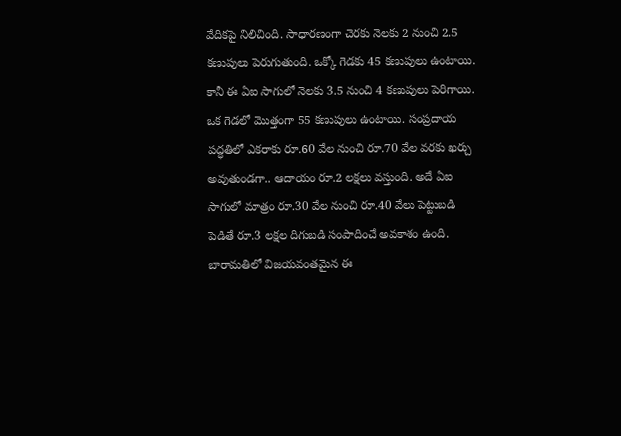వేదికపై నిలిచింది. సాధారణంగా చెరకు నెలకు 2 నుంచి 2.5 కణుపులు పెరుగుతుంది. ఒక్కో గెడకు 45 కణుపులు ఉంటాయి. కానీ ఈ ఏఐ సాగులో నెలకు 3.5 నుంచి 4 కణుపులు పెరిగాయి. ఒక గెడలో మొత్తంగా 55 కణుపులు ఉంటాయి. సంప్రదాయ పద్ధతిలో ఎకరాకు రూ.60 వేల నుంచి రూ.70 వేల వరకు ఖర్చు అవుతుండగా.. ఆదాయం రూ.2 లక్షలు వస్తుంది. అదే ఏఐ సాగులో మాత్రం రూ.30 వేల నుంచి రూ.40 వేలు పెట్టుబడి పెడితే రూ.3 లక్షల దిగుబడి సంపాదించే అవకాశం ఉంది.
బారామతిలో విజయవంతమైన ఈ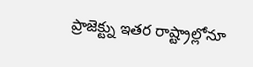ప్రాజెక్ట్ను ఇతర రాష్ట్రాల్లోనూ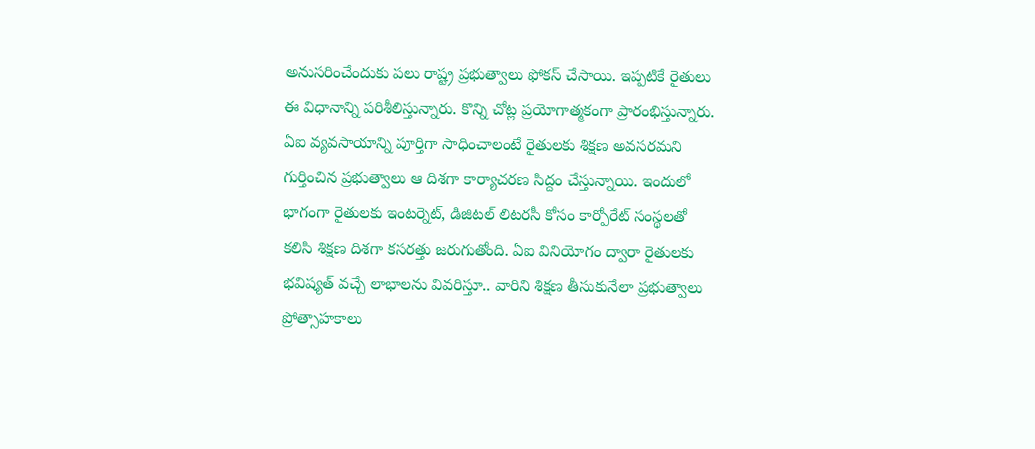అనుసరించేందుకు పలు రాష్ట్ర ప్రభుత్వాలు ఫోకస్ చేసాయి. ఇప్పటికే రైతులు ఈ విధానాన్ని పరిశీలిస్తున్నారు. కొన్ని చోట్ల ప్రయోగాత్మకంగా ప్రారంభిస్తున్నారు. ఏఐ వ్యవసాయాన్ని పూర్తిగా సాధించాలంటే రైతులకు శిక్షణ అవసరమని గుర్తించిన ప్రభుత్వాలు ఆ దిశగా కార్యాచరణ సిద్దం చేస్తున్నాయి. ఇందులో భాగంగా రైతులకు ఇంటర్నెట్, డిజిటల్ లిటరసీ కోసం కార్పోరేట్ సంస్థలతో కలిసి శిక్షణ దిశగా కసరత్తు జరుగుతోంది. ఏఐ వినియోగం ద్వారా రైతులకు భవిష్యత్ వచ్చే లాభాలను వివరిస్తూ.. వారిని శిక్షణ తీసుకునేలా ప్రభుత్వాలు ప్రోత్సాహకాలు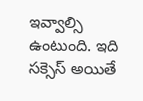ఇవ్వాల్సి ఉంటుంది. ఇది సక్సెస్ అయితే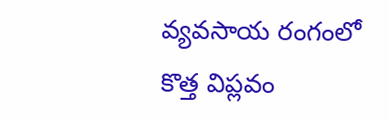వ్యవసాయ రంగంలో కొత్త విప్లవం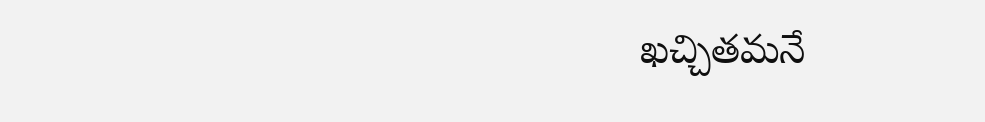ఖచ్చితమనే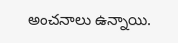అంచనాలు ఉన్నాయి.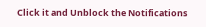Click it and Unblock the Notifications